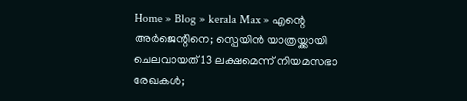Home » Blog » kerala Max » എന്റെ അർജെന്റിനെ; സ്പെയിൻ യാത്രയ്ക്കായി ചെലവായത് 13 ലക്ഷമെന്ന് നിയമസഭാ രേഖകൾ;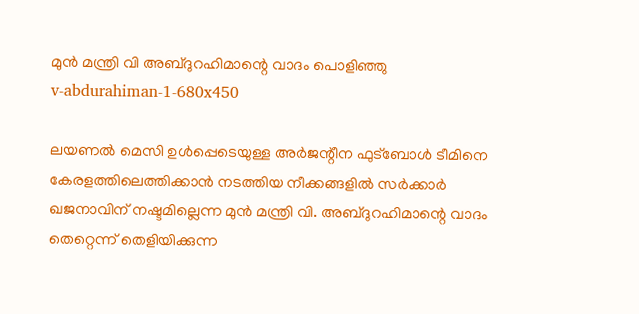മുന്‍ മന്ത്രി വി അബ്ദുറഹിമാന്റെ വാദം പൊളിഞ്ഞു
v-abdurahiman-1-680x450

ലയണൽ മെസി ഉൾപ്പെടെയുള്ള അർജന്റീന ഫുട്ബോൾ ടീമിനെ കേരളത്തിലെത്തിക്കാൻ നടത്തിയ നീക്കങ്ങളിൽ സർക്കാർ ഖജനാവിന് നഷ്ടമില്ലെന്ന മുൻ മന്ത്രി വി. അബ്ദുറഹിമാന്റെ വാദം തെറ്റെന്ന് തെളിയിക്കുന്ന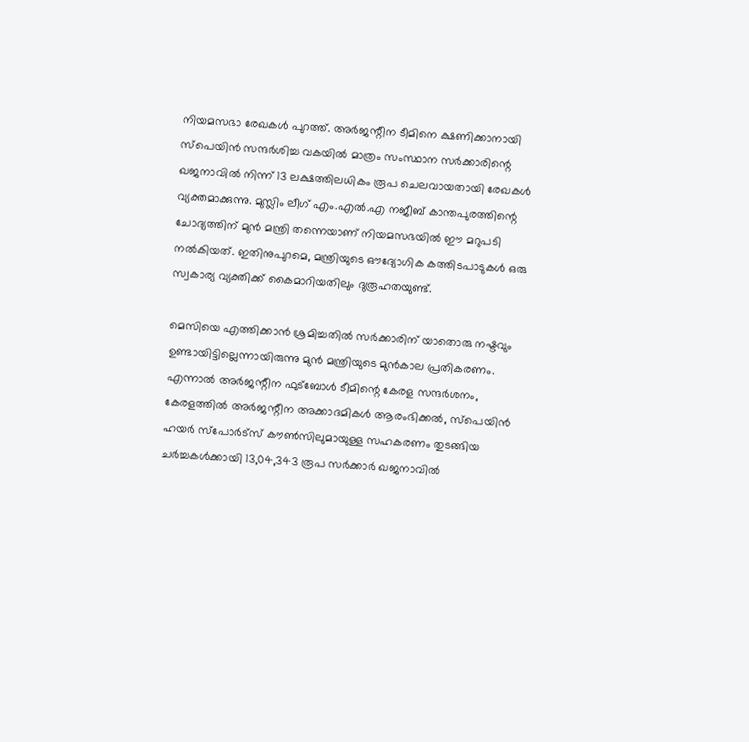നിയമസഭാ രേഖകൾ പുറത്ത്. അർജന്റീന ടീമിനെ ക്ഷണിക്കാനായി സ്പെയിൻ സന്ദർശിച്ച വകയിൽ മാത്രം സംസ്ഥാന സർക്കാരിന്റെ ഖജനാവിൽ നിന്ന് 13 ലക്ഷത്തിലധികം രൂപ ചെലവായതായി രേഖകൾ വ്യക്തമാക്കുന്നു. മുസ്ലിം ലീഗ് എം.എൽ.എ നജീബ് കാന്തപുരത്തിന്റെ ചോദ്യത്തിന് മുൻ മന്ത്രി തന്നെയാണ് നിയമസഭയിൽ ഈ മറുപടി നൽകിയത്. ഇതിനുപുറമെ, മന്ത്രിയുടെ ഔദ്യോഗിക കത്തിടപാടുകൾ ഒരു സ്വകാര്യ വ്യക്തിക്ക് കൈമാറിയതിലും ദുരൂഹതയുണ്ട്.

മെസിയെ എത്തിക്കാൻ ശ്രമിച്ചതിൽ സർക്കാരിന് യാതൊരു നഷ്ടവും ഉണ്ടായിട്ടില്ലെന്നായിരുന്നു മുൻ മന്ത്രിയുടെ മുൻകാല പ്രതികരണം. എന്നാൽ അർജന്റീന ഫുട്ബോൾ ടീമിന്റെ കേരള സന്ദർശനം, കേരളത്തിൽ അർജന്റീന അക്കാദമികൾ ആരംഭിക്കൽ, സ്പെയിൻ ഹയർ സ്പോർട്സ് കൗൺസിലുമായുള്ള സഹകരണം തുടങ്ങിയ ചർച്ചകൾക്കായി 13,04,343 രൂപ സർക്കാർ ഖജനാവിൽ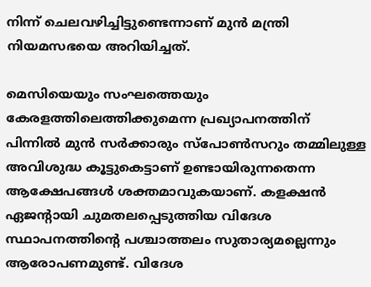നിന്ന് ചെലവഴിച്ചിട്ടുണ്ടെന്നാണ് മുൻ മന്ത്രി നിയമസഭയെ അറിയിച്ചത്.

മെസിയെയും സംഘത്തെയും കേരളത്തിലെത്തിക്കുമെന്ന പ്രഖ്യാപനത്തിന് പിന്നിൽ മുൻ സർക്കാരും സ്പോൺസറും തമ്മിലുള്ള അവിശുദ്ധ കൂട്ടുകെട്ടാണ് ഉണ്ടായിരുന്നതെന്ന ആക്ഷേപങ്ങൾ ശക്തമാവുകയാണ്. കളക്ഷൻ ഏജന്റായി ചുമതലപ്പെടുത്തിയ വിദേശ സ്ഥാപനത്തിന്റെ പശ്ചാത്തലം സുതാര്യമല്ലെന്നും ആരോപണമുണ്ട്. വിദേശ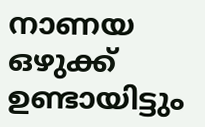നാണയ ഒഴുക്ക് ഉണ്ടായിട്ടും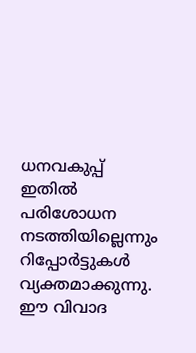ധനവകുപ്പ് ഇതിൽ പരിശോധന നടത്തിയില്ലെന്നും റിപ്പോർട്ടുകൾ വ്യക്തമാക്കുന്നു. ഈ വിവാദ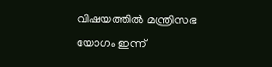വിഷയത്തിൽ മന്ത്രിസഭ യോഗം ഇന്ന്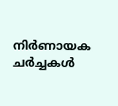നിർണായക ചർച്ചകൾ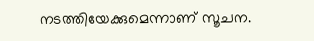നടത്തിയേക്കുമെന്നാണ് സൂചന.